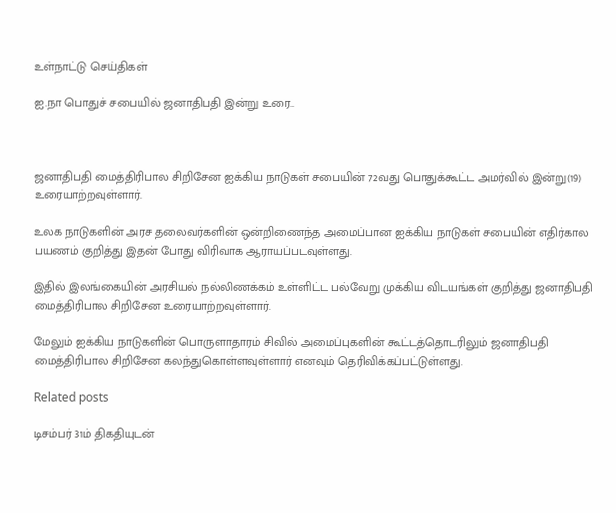உள்நாட்டு செய்திகள்

ஐ.நா பொதுச் சபையில் ஜனாதிபதி இன்று உரை..



ஜனாதிபதி மைத்திரிபால சிறிசேன ஐக்கிய நாடுகள் சபையின் 72வது பொதுக்கூட்ட அமர்வில் இன்று(19) உரையாற்றவுள்ளார்.

உலக நாடுகளின் அரச தலைவர்களின் ஒன்றிணைந்த அமைப்பான ஐக்கிய நாடுகள் சபையின் எதிர்கால பயணம் குறித்து இதன் போது விரிவாக ஆராயப்படவுள்ளது.

இதில் இலங்கையின் அரசியல் நல்லிணக்கம் உள்ளிட்ட பல்வேறு முக்கிய விடயங்கள் குறித்து ஜனாதிபதி மைத்திரிபால சிறிசேன உரையாற்றவுள்ளார்.

மேலும் ஐக்கிய நாடுகளின் பொருளாதாரம் சிவில் அமைப்புகளின் கூட்டத்தொடரிலும் ஜனாதிபதி மைத்திரிபால சிறிசேன கலந்துகொள்ளவுள்ளார் எனவும் தெரிவிக்கப்பட்டுள்ளது.

Related posts

டிசம்பர் 31ம் திகதியுடன்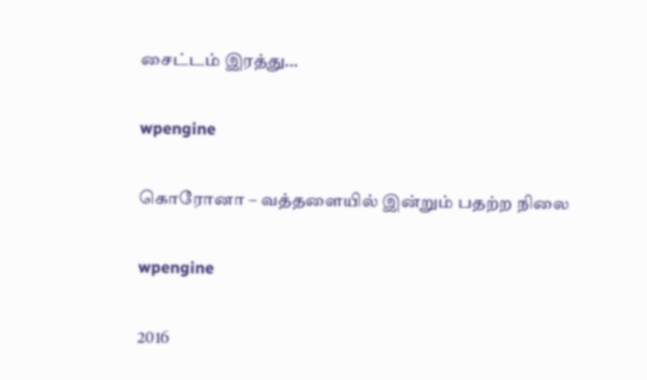சைட்டம் இரத்து…

wpengine

கொரோனா – வத்தளையில் இன்றும் பதற்ற நிலை

wpengine

2016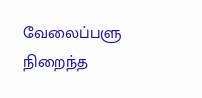வேலைப்பளு நிறைந்த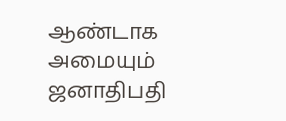ஆண்டாக அமையும் ஜனாதிபதி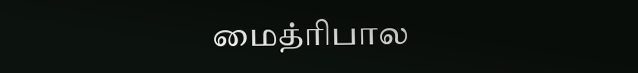மைத்ரிபால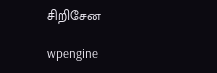சிறிசேன

wpengine